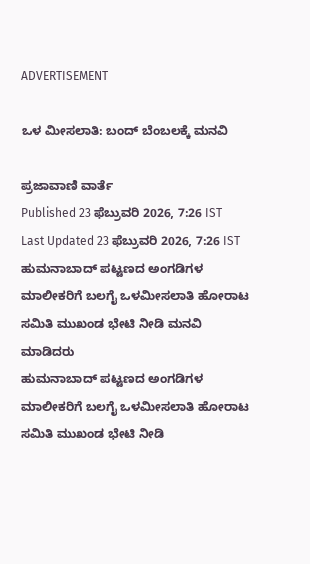ADVERTISEMENT

ಒಳ ಮೀಸಲಾತಿ: ಬಂದ್‌ ಬೆಂಬಲಕ್ಕೆ ಮನವಿ

ಪ್ರಜಾವಾಣಿ ವಾರ್ತೆ
Published 23 ಫೆಬ್ರುವರಿ 2026, 7:26 IST
Last Updated 23 ಫೆಬ್ರುವರಿ 2026, 7:26 IST
ಹುಮನಾಬಾದ್ ಪಟ್ಟಣದ ಅಂಗಡಿಗಳ ಮಾಲೀಕರಿಗೆ ಬಲಗೈ ಒಳಮೀಸಲಾತಿ ಹೋರಾಟ ಸಮಿತಿ ಮುಖಂಡ ಭೇಟಿ ನೀಡಿ ಮನವಿ ಮಾಡಿದರು
ಹುಮನಾಬಾದ್ ಪಟ್ಟಣದ ಅಂಗಡಿಗಳ ಮಾಲೀಕರಿಗೆ ಬಲಗೈ ಒಳಮೀಸಲಾತಿ ಹೋರಾಟ ಸಮಿತಿ ಮುಖಂಡ ಭೇಟಿ ನೀಡಿ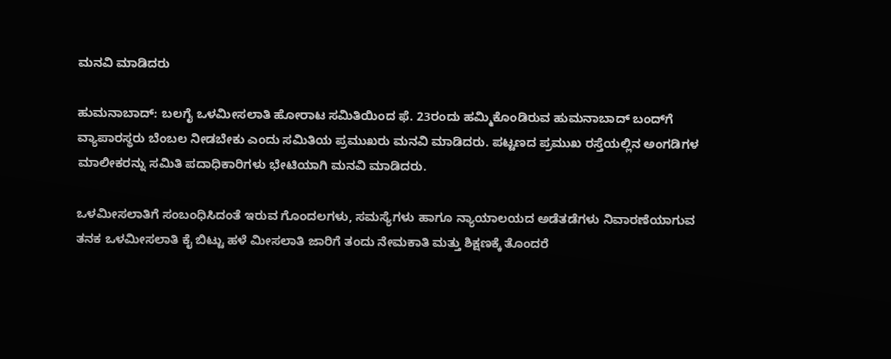ಮನವಿ ಮಾಡಿದರು

ಹುಮನಾಬಾದ್: ಬಲಗೈ ಒಳಮೀಸಲಾತಿ ಹೋರಾಟ ಸಮಿತಿಯಿಂದ ಫೆ. 23ರಂದು ಹಮ್ಮಿಕೊಂಡಿರುವ ಹುಮನಾಬಾದ್ ಬಂದ್‌ಗೆ ವ್ಯಾಪಾರಸ್ಥರು ಬೆಂಬಲ ನೀಡಬೇಕು ಎಂದು ಸಮಿತಿಯ ಪ್ರಮುಖರು ಮನವಿ ಮಾಡಿದರು. ಪಟ್ಟಣದ ಪ್ರಮುಖ ರಸ್ತೆಯಲ್ಲಿನ ಅಂಗಡಿಗಳ ಮಾಲೀಕರನ್ನು ಸಮಿತಿ ಪದಾಧಿಕಾರಿಗಳು ಭೇಟಿಯಾಗಿ ಮನವಿ ಮಾಡಿದರು.

ಒಳಮೀಸಲಾತಿಗೆ ಸಂಬಂಧಿಸಿದಂತೆ ಇರುವ ಗೊಂದಲಗಳು, ಸಮಸ್ಯೆಗಳು ಹಾಗೂ ನ್ಯಾಯಾಲಯದ ಅಡೆತಡೆಗಳು ನಿವಾರಣೆಯಾಗುವ ತನಕ ಒಳಮೀಸಲಾತಿ ಕೈ ಬಿಟ್ಟು ಹಳೆ ಮೀಸಲಾತಿ ಜಾರಿಗೆ ತಂದು ನೇಮಕಾತಿ ಮತ್ತು ಶಿಕ್ಷಣಕ್ಕೆ ತೊಂದರೆ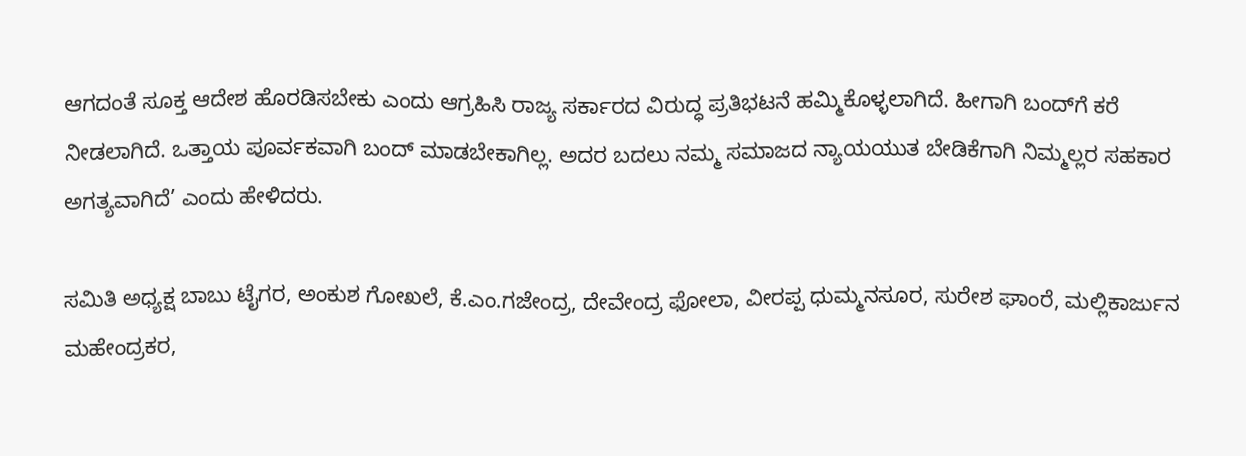ಆಗದಂತೆ ಸೂಕ್ತ ಆದೇಶ ಹೊರಡಿಸಬೇಕು ಎಂದು ಆಗ್ರಹಿಸಿ ರಾಜ್ಯ ಸರ್ಕಾರದ ವಿರುದ್ಧ ಪ್ರತಿಭಟನೆ ಹಮ್ಮಿಕೊಳ್ಳಲಾಗಿದೆ. ಹೀಗಾಗಿ ಬಂದ್‌ಗೆ ಕರೆ ನೀಡಲಾಗಿದೆ. ಒತ್ತಾಯ ಪೂರ್ವಕವಾಗಿ ಬಂದ್ ಮಾಡಬೇಕಾಗಿಲ್ಲ. ಅದರ ಬದಲು ನಮ್ಮ ಸಮಾಜದ ನ್ಯಾಯಯುತ ಬೇಡಿಕೆಗಾಗಿ ನಿಮ್ಮಲ್ಲರ ಸಹಕಾರ ಅಗತ್ಯವಾಗಿದೆ’ ಎಂದು ಹೇಳಿದರು.

ಸಮಿತಿ ಅಧ್ಯಕ್ಷ ಬಾಬು ಟೈಗರ, ಅಂಕುಶ ಗೋಖಲೆ, ಕೆ.ಎಂ.ಗಜೇಂದ್ರ, ದೇವೇಂದ್ರ ಫೋಲಾ, ವೀರಪ್ಪ ಧುಮ್ಮನಸೂರ, ಸುರೇಶ ಘಾಂರೆ, ಮಲ್ಲಿಕಾರ್ಜುನ ಮಹೇಂದ್ರಕರ,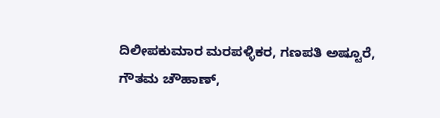ದಿಲೀಪಕುಮಾರ ಮರಪಳ್ಳಿಕರ, ಗಣಪತಿ ಅಷ್ಟೂರೆ, ಗೌತಮ ಚೌಹಾಣ್,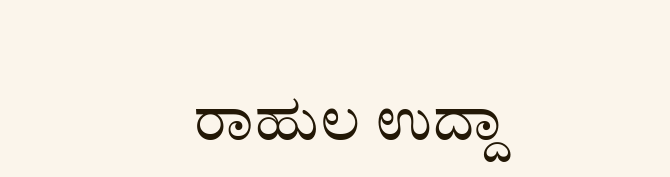ರಾಹುಲ ಉದ್ದಾ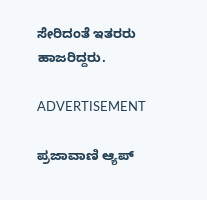ಸೇರಿದಂತೆ ಇತರರು ಹಾಜರಿದ್ದರು.

ADVERTISEMENT

ಪ್ರಜಾವಾಣಿ ಆ್ಯಪ್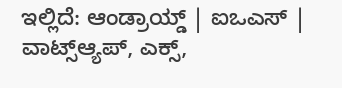ಇಲ್ಲಿದೆ: ಆಂಡ್ರಾಯ್ಡ್ | ಐಒಎಸ್ | ವಾಟ್ಸ್ಆ್ಯಪ್, ಎಕ್ಸ್,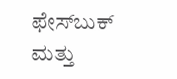ಫೇಸ್‌ಬುಕ್ ಮತ್ತು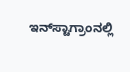ಇನ್‌ಸ್ಟಾಗ್ರಾಂನಲ್ಲಿ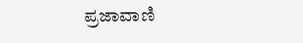ಪ್ರಜಾವಾಣಿ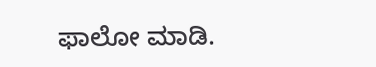ಫಾಲೋ ಮಾಡಿ.